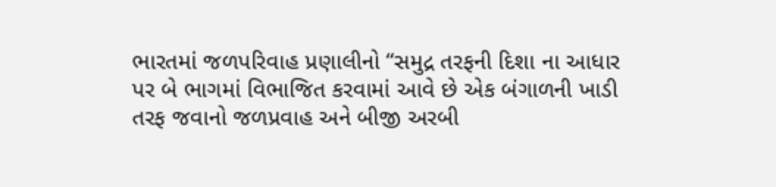ભારતમાં જળપરિવાહ પ્રણાલીનો “સમુદ્ર તરફની દિશા ના આધાર પર બે ભાગમાં વિભાજિત કરવામાં આવે છે એક બંગાળની ખાડી તરફ જવાનો જળપ્રવાહ અને બીજી અરબી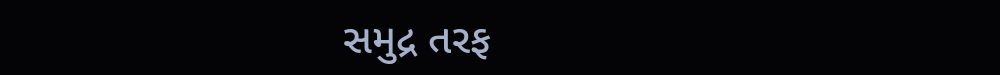સમુદ્ર તરફ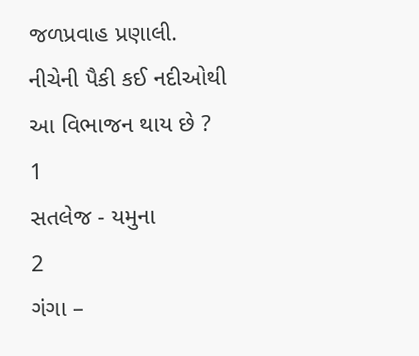જળપ્રવાહ પ્રણાલી. નીચેની પૈકી કઈ નદીઓથી આ વિભાજન થાય છે ?
1
સતલેજ - યમુના
2
ગંગા –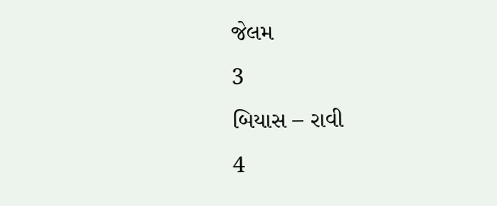જેલમ
3
બિયાસ – રાવી
4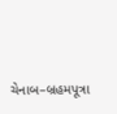ચેનાબ–બ્રહમપૂત્રા